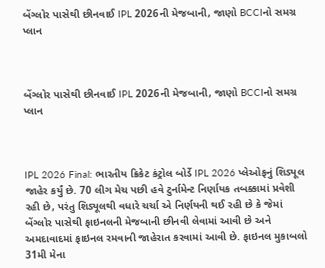બેંગ્લોર પાસેથી છીનવાઈ IPL 2026ની મેજબાની, જાણો BCCIનો સમગ્ર પ્લાન



બેંગ્લોર પાસેથી છીનવાઈ IPL 2026ની મેજબાની, જાણો BCCIનો સમગ્ર પ્લાન



IPL 2026 Final: ભારતીય ક્રિકેટ કંટ્રોલ બોર્ડે IPL 2026 પ્લેઓફનું શિડ્યૂલ જાહેર કર્યું છે. 70 લીગ મેચ પછી હવે ટુર્નામેન્ટ નિર્ણાયક તબક્કામાં પ્રવેશી રહી છે, પરંતુ શિડ્યૂલથી વધારે ચર્ચા એ નિર્ણયની થઈ રહી છે કે જેમાં બેંગ્લોર પાસેથી ફાઇનલની મેજબાની છીનવી લેવામાં આવી છે અને અમદાવાદમાં ફાઇનલ રમવાની જાહેરાત કરવામાં આવી છે. ફાઇનલ મુકાબલો 31મી મેના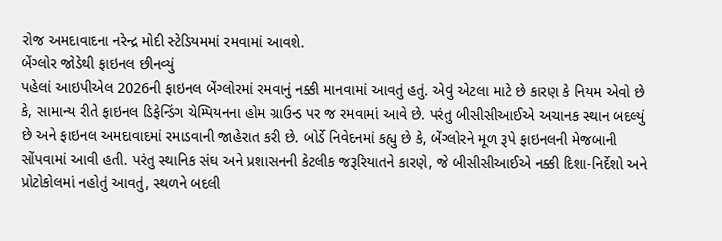રોજ અમદાવાદના નરેન્દ્ર મોદી સ્ટેડિયમમાં રમવામાં આવશે.
બેંગ્લોર જોડેથી ફાઇનલ છીનવ્યું
પહેલાં આઇપીએલ 2026ની ફાઇનલ બેંગ્લોરમાં રમવાનું નક્કી માનવામાં આવતું હતું. એવું એટલા માટે છે કારણ કે નિયમ એવો છે કે, સામાન્ય રીતે ફાઇનલ ડિફેન્ડિંગ ચેમ્પિયનના હોમ ગ્રાઉન્ડ પર જ રમવામાં આવે છે. પરંતુ બીસીસીઆઈએ અચાનક સ્થાન બદલ્યું છે અને ફાઇનલ અમદાવાદમાં રમાડવાની જાહેરાત કરી છે. બોર્ડે નિવેદનમાં કહ્યુ છે કે, બેંગ્લોરને મૂળ રૂપે ફાઇનલની મેજબાની સોંપવામાં આવી હતી. પરંતુ સ્થાનિક સંઘ અને પ્રશાસનની કેટલીક જરૂરિયાતને કારણે, જે બીસીસીઆઈએ નક્કી દિશા-નિર્દેશો અને પ્રોટોકોલમાં નહોતું આવતું, સ્થળને બદલી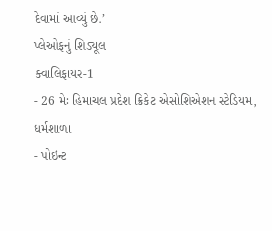દેવામાં આવ્યું છે.’
પ્લેઓફનું શિડ્યૂલ
ક્વાલિફાયર-1
- 26 મેઃ હિમાચલ પ્રદેશ ક્રિકેટ એસોશિએશન સ્ટેડિયમ, ધર્મશાળા
- પોઇન્ટ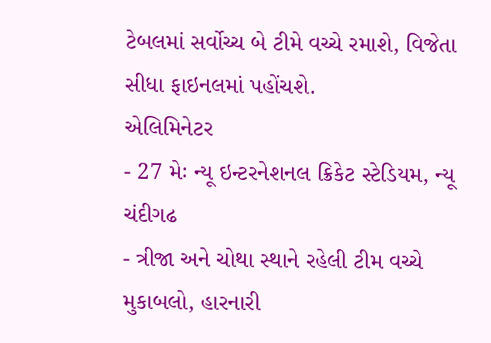ટેબલમાં સર્વોચ્ચ બે ટીમે વચ્ચે રમાશે, વિજેતા સીધા ફાઇનલમાં પહોંચશે.
એલિમિનેટર
- 27 મેઃ ન્યૂ ઇન્ટરનેશનલ ક્રિકેટ સ્ટેડિયમ, ન્યૂ ચંદીગઢ
- ત્રીજા અને ચોથા સ્થાને રહેલી ટીમ વચ્ચે મુકાબલો, હારનારી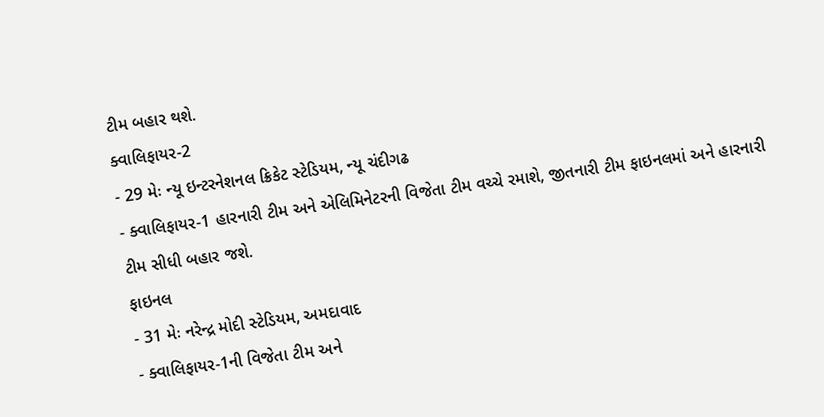ટીમ બહાર થશે.
ક્વાલિફાયર-2
- 29 મેઃ ન્યૂ ઇન્ટરનેશનલ ક્રિકેટ સ્ટેડિયમ, ન્યૂ ચંદીગઢ
- ક્વાલિફાયર-1 હારનારી ટીમ અને એલિમિનેટરની વિજેતા ટીમ વચ્ચે રમાશે, જીતનારી ટીમ ફાઇનલમાં અને હારનારી ટીમ સીધી બહાર જશે.
ફાઇનલ
- 31 મેઃ નરેન્દ્ર મોદી સ્ટેડિયમ, અમદાવાદ
- ક્વાલિફાયર-1ની વિજેતા ટીમ અને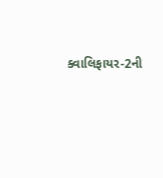ક્વાલિફાયર-2ની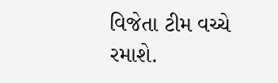વિજેતા ટીમ વચ્ચે રમાશે.